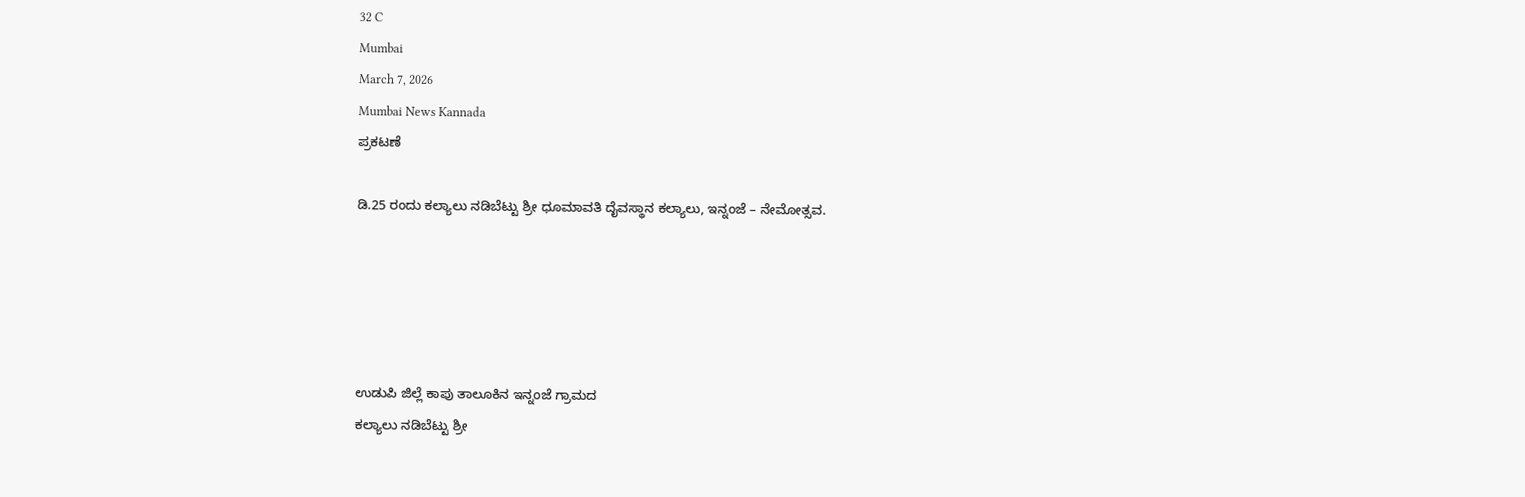32 C
Mumbai
March 7, 2026
Mumbai News Kannada
ಪ್ರಕಟಣೆ

ಡಿ.25 ರಂದು ಕಲ್ಯಾಲು ನಡಿಬೆಟ್ಟು ಶ್ರೀ ಧೂಮಾವತಿ ದೈವಸ್ಥಾನ ಕಲ್ಯಾಲು, ಇನ್ನಂಜೆ – ನೇಮೋತ್ಸವ.





ಉಡುಪಿ ಜಿಲ್ಲೆ ಕಾಪು ತಾಲೂಕಿನ ಇನ್ನಂಜೆ ಗ್ರಾಮದ
ಕಲ್ಯಾಲು ನಡಿಬೆಟ್ಟು ಶ್ರೀ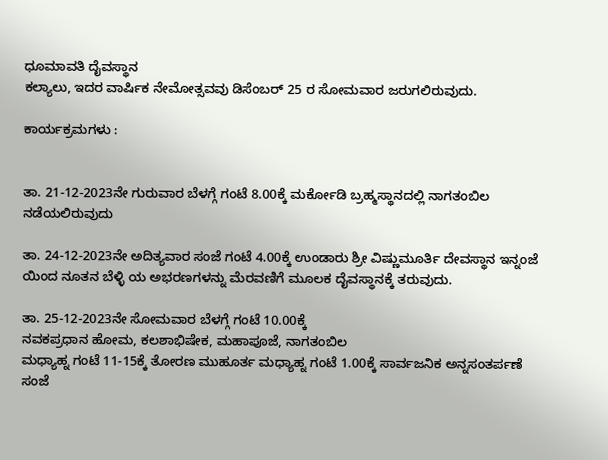ಧೂಮಾವತಿ ದೈವಸ್ಥಾನ
ಕಲ್ಯಾಲು, ಇದರ ವಾರ್ಷಿಕ ನೇಮೋತ್ಸವವು ಡಿಸೆಂಬರ್ 25 ರ ಸೋಮವಾರ ಜರುಗಲಿರುವುದು.

ಕಾರ್ಯಕ್ರಮಗಳು :


ತಾ. 21-12-2023ನೇ ಗುರುವಾರ ಬೆಳಗ್ಗೆ ಗಂಟೆ 8.00ಕ್ಕೆ ಮರ್ಕೋಡಿ ಬ್ರಹ್ಮಸ್ಥಾನದಲ್ಲಿ ನಾಗತಂಬಿಲ ನಡೆಯಲಿರುವುದು

ತಾ. 24-12-2023ನೇ ಅದಿತ್ಯವಾರ ಸಂಜೆ ಗಂಟೆ 4.00ಕ್ಕೆ ಉಂಡಾರು ಶ್ರೀ ವಿಷ್ಣುಮೂರ್ತಿ ದೇವಸ್ಥಾನ ಇನ್ನಂಜೆ ಯಿಂದ ನೂತನ ಬೆಳ್ಳಿ ಯ ಅಭರಣಗಳನ್ನು ಮೆರವಣಿಗೆ ಮೂಲಕ ದೈವಸ್ಥಾನಕ್ಕೆ ತರುವುದು.

ತಾ. 25-12-2023ನೇ ಸೋಮವಾರ ಬೆಳಗ್ಗೆ ಗಂಟೆ 10.00ಕ್ಕೆ
ನವಕಪ್ರಧಾನ ಹೋಮ, ಕಲಶಾಭಿಷೇಕ, ಮಹಾಪೂಜೆ, ನಾಗತಂಬಿಲ
ಮಧ್ಯಾಹ್ನ ಗಂಟೆ 11-15ಕ್ಕೆ ತೋರಣ ಮುಹೂರ್ತ ಮಧ್ಯಾಹ್ನ ಗಂಟೆ 1.00ಕ್ಕೆ ಸಾರ್ವಜನಿಕ ಅನ್ನಸಂತರ್ಪಣೆ ಸಂಜೆ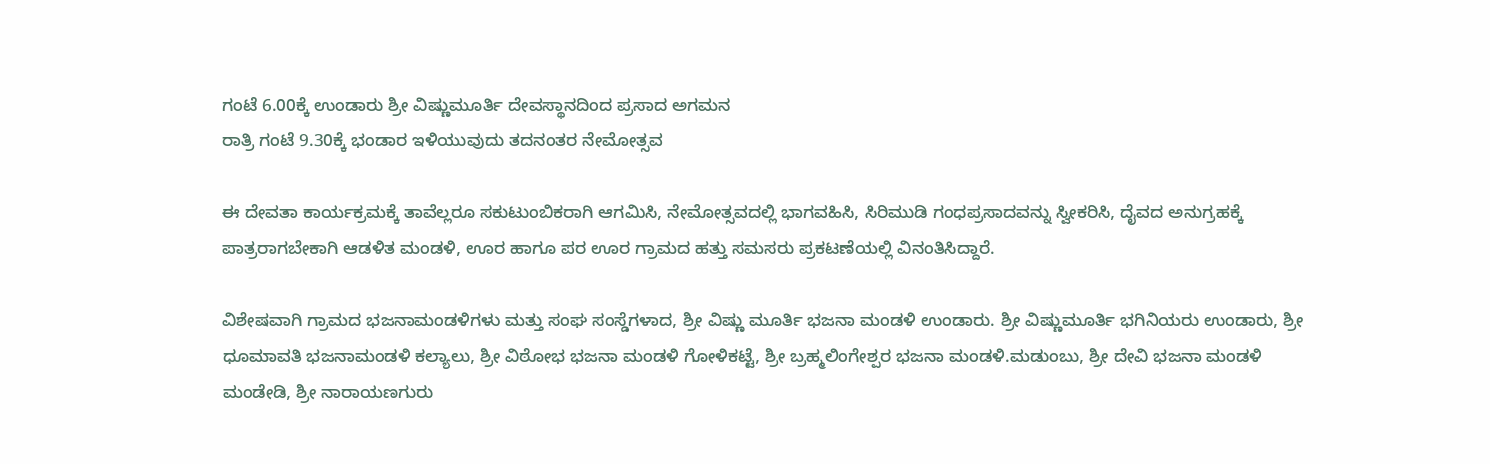ಗಂಟೆ 6.00ಕ್ಕೆ ಉಂಡಾರು ಶ್ರೀ ವಿಷ್ಣುಮೂರ್ತಿ ದೇವಸ್ಥಾನದಿಂದ ಪ್ರಸಾದ ಅಗಮನ
ರಾತ್ರಿ ಗಂಟೆ 9.30ಕ್ಕೆ ಭಂಡಾರ ಇಳಿಯುವುದು ತದನಂತರ ನೇಮೋತ್ಸವ

ಈ ದೇವತಾ ಕಾರ್ಯಕ್ರಮಕ್ಕೆ ತಾವೆಲ್ಲರೂ ಸಕುಟುಂಬಿಕರಾಗಿ ಆಗಮಿಸಿ, ನೇಮೋತ್ಸವದಲ್ಲಿ ಭಾಗವಹಿಸಿ, ಸಿರಿಮುಡಿ ಗಂಧಪ್ರಸಾದವನ್ನು ಸ್ವೀಕರಿಸಿ, ದೈವದ ಅನುಗ್ರಹಕ್ಕೆ ಪಾತ್ರರಾಗಬೇಕಾಗಿ ಆಡಳಿತ ಮಂಡಳಿ, ಊರ ಹಾಗೂ ಪರ ಊರ ಗ್ರಾಮದ ಹತ್ತು ಸಮಸರು ಪ್ರಕಟಣೆಯಲ್ಲಿ ವಿನಂತಿಸಿದ್ದಾರೆ.

ವಿಶೇಷವಾಗಿ ಗ್ರಾಮದ ಭಜನಾಮಂಡಳಿಗಳು ಮತ್ತು ಸಂಘ ಸಂಸ್ಡೆಗಳಾದ, ಶ್ರೀ ವಿಷ್ಣು ಮೂರ್ತಿ ಭಜನಾ ಮಂಡಳಿ ಉಂಡಾರು. ಶ್ರೀ ವಿಷ್ಣುಮೂರ್ತಿ ಭಗಿನಿಯರು ಉಂಡಾರು, ಶ್ರೀ ಧೂಮಾವತಿ ಭಜನಾಮಂಡಳಿ ಕಲ್ಯಾಲು, ಶ್ರೀ ವಿಠೋಭ ಭಜನಾ ಮಂಡಳಿ ಗೋಳಿಕಟ್ಟೆ, ಶ್ರೀ ಬ್ರಹ್ಮಲಿಂಗೇಶ್ಪರ ಭಜನಾ ಮಂಡಳಿ.ಮಡುಂಬು, ಶ್ರೀ ದೇವಿ ಭಜನಾ ಮಂಡಳಿ ಮಂಡೇಡಿ, ಶ್ರೀ ನಾರಾಯಣಗುರು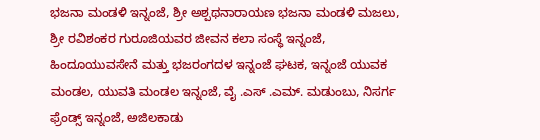ಭಜನಾ ಮಂಡಳಿ ಇನ್ನಂಜೆ, ಶ್ರೀ ಅಶ್ಪಥನಾರಾಯಣ ಭಜನಾ ಮಂಡಳಿ ಮಜಲು, ಶ್ರೀ ರವಿಶಂಕರ ಗುರೂಜಿಯವರ ಜೀವನ ಕಲಾ ಸಂಸ್ಧೆ ಇನ್ನಂಜೆ, ಹಿಂದೂಯುವಸೇನೆ ಮತ್ತು ಭಜರಂಗದಳ ಇನ್ನಂಜೆ ಘಟಕ, ಇನ್ನಂಜೆ ಯುವಕ ಮಂಡಲ, ಯುವತಿ ಮಂಡಲ ಇನ್ನಂಜೆ, ವೈ .ಎಸ್ .ಎಮ್. ಮಡುಂಬು, ನಿಸರ್ಗ ಫ್ರೆಂಡ್ಸ್ ಇನ್ನಂಜೆ, ಅಜಿಲಕಾಡು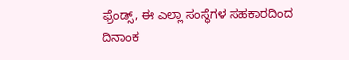ಫ್ರೆಂಡ್ಸ್, ಈ ಎಲ್ಲಾ ಸಂಸ್ಥೆಗಳ ಸಹಕಾರದಿಂದ ದಿನಾಂಕ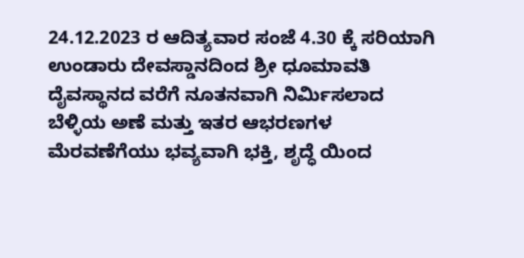24.12.2023 ರ ಆದಿತ್ಯವಾರ ಸಂಜೆ 4.30 ಕ್ಕೆ ಸರಿಯಾಗಿ ಉಂಡಾರು ದೇವಸ್ಡಾನದಿಂದ ಶ್ರೀ ಧೂಮಾವತಿ ದೈವಸ್ಥಾನದ ವರೆಗೆ ನೂತನವಾಗಿ ನಿರ್ಮಿಸಲಾದ ಬೆಳ್ಳಿಯ ಅಣೆ ಮತ್ತು ಇತರ ಆಭರಣಗಳ ಮೆರವಣೆಗೆಯು ಭವ್ಯವಾಗಿ ಭಕ್ತಿ, ಶೃದ್ಧೆ ಯಿಂದ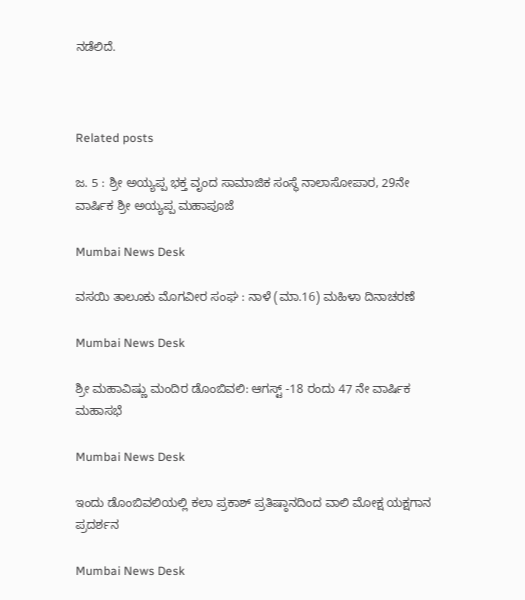ನಡೆಲಿದೆ.



Related posts

ಜ. 5 : ಶ್ರೀ ಅಯ್ಯಪ್ಪ ಭಕ್ತ ವೃಂದ ಸಾಮಾಜಿಕ ಸಂಸ್ಥೆ ನಾಲಾಸೋಪಾರ, 29ನೇ ವಾರ್ಷಿಕ ಶ್ರೀ ಅಯ್ಯಪ್ಪ ಮಹಾಪೂಜೆ

Mumbai News Desk

ವಸಯಿ ತಾಲೂಕು ಮೊಗವೀರ ಸಂಘ : ನಾಳೆ (ಮಾ.16) ಮಹಿಳಾ ದಿನಾಚರಣೆ

Mumbai News Desk

ಶ್ರೀ ಮಹಾವಿಷ್ಣು ಮಂದಿರ ಡೊಂಬಿವಲಿ: ಆಗಸ್ಟ್ -18 ರಂದು 47 ನೇ ವಾರ್ಷಿಕ ಮಹಾಸಭೆ

Mumbai News Desk

ಇಂದು ಡೊಂಬಿ‌ವಲಿಯಲ್ಲಿ ಕಲಾ ಪ್ರಕಾಶ್ ಪ್ರತಿಷ್ಠಾನದಿಂದ ವಾಲಿ ಮೋಕ್ಷ ಯಕ್ಷಗಾನ ಪ್ರದರ್ಶನ

Mumbai News Desk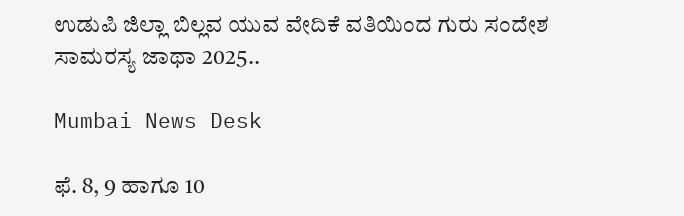ಉಡುಪಿ ಜಿಲ್ಲಾ ಬಿಲ್ಲವ ಯುವ ವೇದಿಕೆ ವತಿಯಿಂದ ಗುರು ಸಂದೇಶ ಸಾಮರಸ್ಯ ಜಾಥಾ 2025..

Mumbai News Desk

ಫೆ. 8, 9 ಹಾಗೂ 10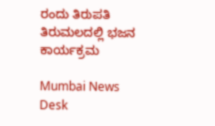ರಂದು ತಿರುಪತಿ ತಿರುಮಲದಲ್ಲಿ ಭಜನ ಕಾರ್ಯಕ್ರಮ

Mumbai News Desk